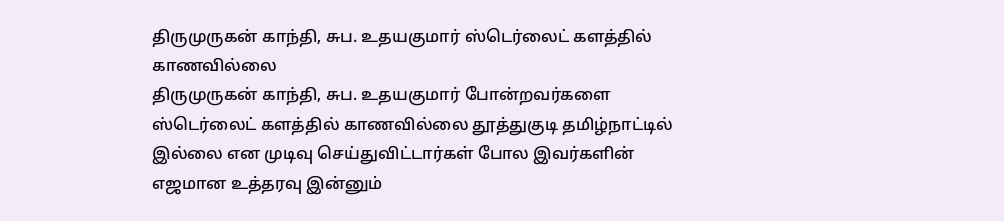திருமுருகன் காந்தி, சுப. உதயகுமார் ஸ்டெர்லைட் களத்தில் காணவில்லை
திருமுருகன் காந்தி, சுப. உதயகுமார் போன்றவர்களை ஸ்டெர்லைட் களத்தில் காணவில்லை தூத்துகுடி தமிழ்நாட்டில் இல்லை என முடிவு செய்துவிட்டார்கள் போல இவர்களின் எஜமான உத்தரவு இன்னும்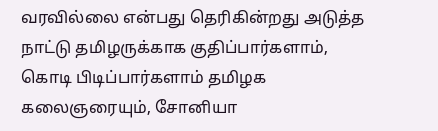வரவில்லை என்பது தெரிகின்றது அடுத்த நாட்டு தமிழருக்காக குதிப்பார்களாம், கொடி பிடிப்பார்களாம் தமிழக கலைஞரையும், சோனியா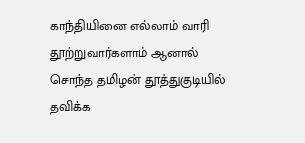காந்தியினை எல்லாம் வாரி தூற்றுவார்களாம் ஆனால் சொந்த தமிழன் தூத்துகுடியில் தவிக்க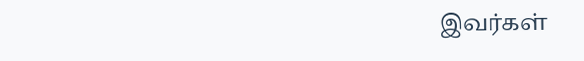இவர்கள்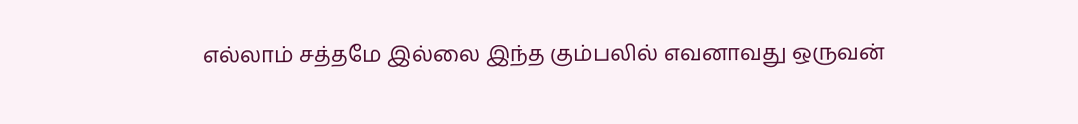எல்லாம் சத்தமே இல்லை இந்த கும்பலில் எவனாவது ஒருவன்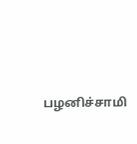பழனிச்சாமி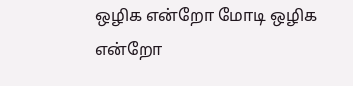ஒழிக என்றோ மோடி ஒழிக என்றோ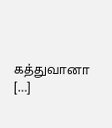கத்துவானா […]